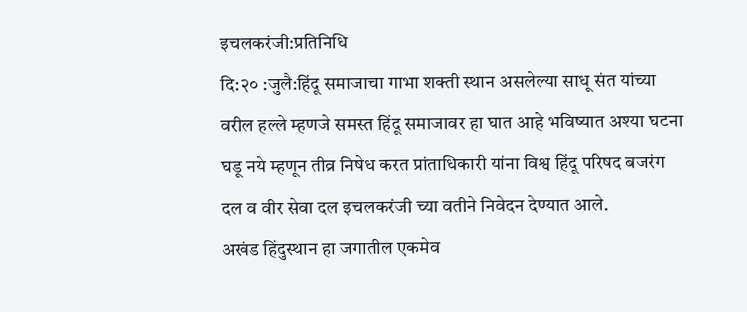इचलकरंजी:प्रतिनिधि
दि:२० :जुलै:हिंदू समाजाचा गाभा शक्ती स्थान असलेल्या साधू संत यांच्या वरील हल्ले म्हणजे समस्त हिंदू समाजावर हा घात आहे भविष्यात अश्या घटना घडू नये म्हणून तीव्र निषेध करत प्रांताधिकारी यांना विश्व हिंदू परिषद बजरंग दल व वीर सेवा दल इचलकरंजी च्या वतीने निवेदन देण्यात आले.
अखंड हिंदुस्थान हा जगातील एकमेव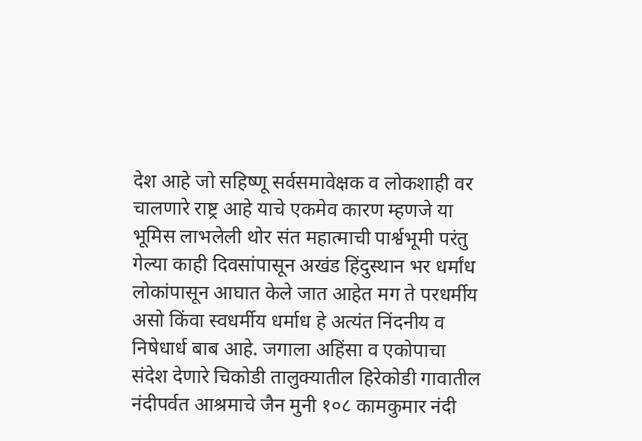देश आहे जो सहिष्णू सर्वसमावेक्षक व लोकशाही वर चालणारे राष्ट्र आहे याचे एकमेव कारण म्हणजे या भूमिस लाभलेली थोर संत महात्माची पार्श्वभूमी परंतु गेल्या काही दिवसांपासून अखंड हिंदुस्थान भर धर्मांध लोकांपासून आघात केले जात आहेत मग ते परधर्मीय असो किंवा स्वधर्मीय धर्माध हे अत्यंत निंदनीय व निषेधार्ध बाब आहे. जगाला अहिंसा व एकोपाचा संदेश देणारे चिकोडी तालुक्यातील हिरेकोडी गावातील नंदीपर्वत आश्रमाचे जैन मुनी १०८ कामकुमार नंदी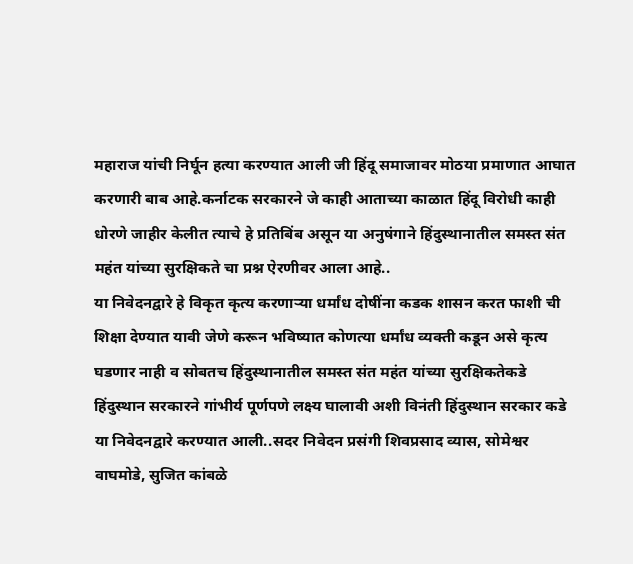महाराज यांची निर्घून हत्या करण्यात आली जी हिंदू समाजावर मोठया प्रमाणात आघात करणारी बाब आहे.कर्नाटक सरकारने जे काही आताच्या काळात हिंदू विरोधी काही धोरणे जाहीर केलीत त्याचे हे प्रतिबिंब असून या अनुषंगाने हिंदुस्थानातील समस्त संत महंत यांच्या सुरक्षिकते चा प्रश्न ऐरणीवर आला आहे..
या निवेदनद्वारे हे विकृत कृत्य करणाऱ्या धर्मांध दोषींना कडक शासन करत फाशी ची शिक्षा देण्यात यावी जेणे करून भविष्यात कोणत्या धर्मांध व्यक्ती कडून असे कृत्य घडणार नाही व सोबतच हिंदुस्थानातील समस्त संत महंत यांच्या सुरक्षिकतेकडे हिंदुस्थान सरकारने गांभीर्य पूर्णपणे लक्ष्य घालावी अशी विनंती हिंदुस्थान सरकार कडे या निवेदनद्वारे करण्यात आली..सदर निवेदन प्रसंगी शिवप्रसाद व्यास, सोमेश्वर वाघमोडे, सुजित कांबळे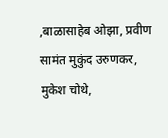,बाळासाहेब ओझा, प्रवीण सामंत मुकुंद उरुणकर, मुकेश चोथे,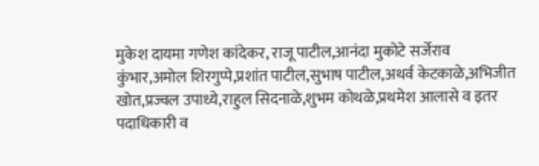मुकेश दायमा गणेश कांदेकर, राजू पाटील,आनंदा मुकोटे सर्जेराव कुंभार,अमोल शिरगुप्पे,प्रशांत पाटील,सुभाष पाटील,अथर्व केटकाळे,अभिजीत खोत,प्रज्वल उपाध्ये,राहुल सिदनाळे,शुभम कोथळे,प्रथमेश आलासे व इतर पदाधिकारी व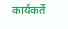कार्यकर्ते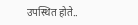उपस्थित होते..